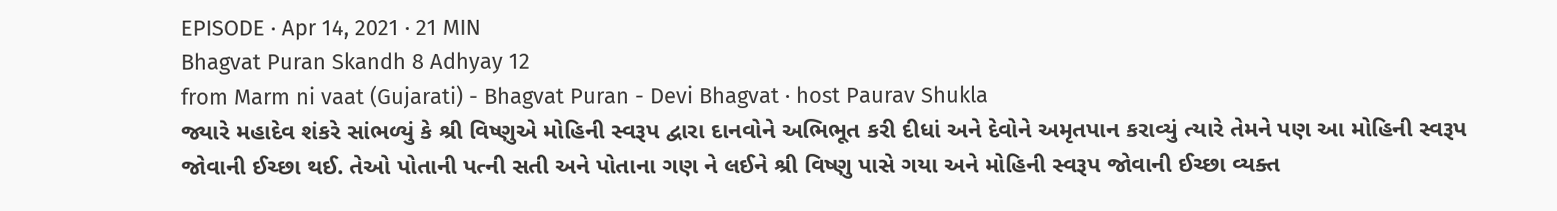EPISODE · Apr 14, 2021 · 21 MIN
Bhagvat Puran Skandh 8 Adhyay 12
from Marm ni vaat (Gujarati) - Bhagvat Puran - Devi Bhagvat · host Paurav Shukla
જ્યારે મહાદેવ શંકરે સાંભળ્યું કે શ્રી વિષ્ણુએ મોહિની સ્વરૂપ દ્વારા દાનવોને અભિભૂત કરી દીધાં અને દેવોને અમૃતપાન કરાવ્યું ત્યારે તેમને પણ આ મોહિની સ્વરૂપ જોવાની ઈચ્છા થઈ. તેઓ પોતાની પત્ની સતી અને પોતાના ગણ ને લઈને શ્રી વિષ્ણુ પાસે ગયા અને મોહિની સ્વરૂપ જોવાની ઈચ્છા વ્યક્ત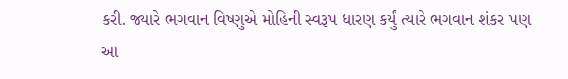કરી. જ્યારે ભગવાન વિષ્ણુએ મોહિની સ્વરૂપ ધારણ કર્યું ત્યારે ભગવાન શંકર પણ આ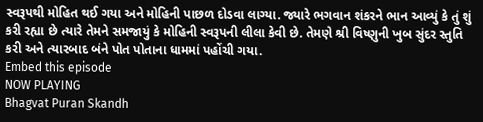સ્વરૂપથી મોહિત થઈ ગયા અને મોહિની પાછળ દોડવા લાગ્યા. જ્યારે ભગવાન શંકરને ભાન આવ્યું કે તું શું કરી રહ્યા છે ત્યારે તેમને સમજાયું કે મોહિની સ્વરૂપની લીલા કેવી છે. તેમણે શ્રી વિષ્ણુની ખુબ સુંદર સ્તુતિ કરી અને ત્યારબાદ બંને પોત પોતાના ધામમાં પહોંચી ગયા.
Embed this episode
NOW PLAYING
Bhagvat Puran Skandh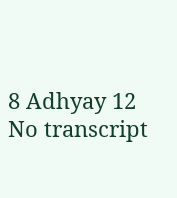8 Adhyay 12
No transcript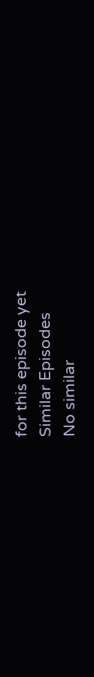for this episode yet
Similar Episodes
No similar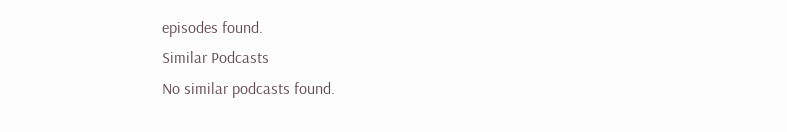episodes found.
Similar Podcasts
No similar podcasts found.